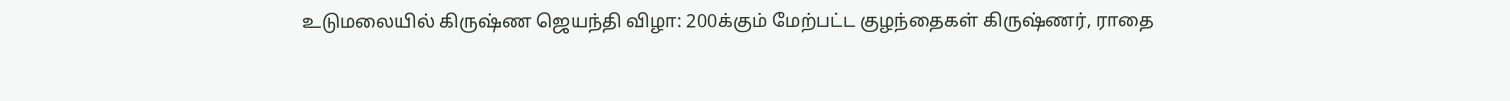உடுமலையில் கிருஷ்ண ஜெயந்தி விழா: 200க்கும் மேற்பட்ட குழந்தைகள் கிருஷ்ணர், ராதை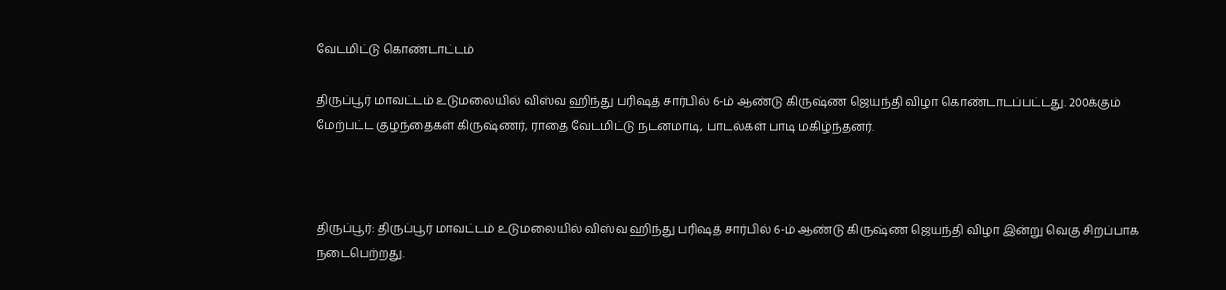வேடமிட்டு கொண்டாட்டம்

திருப்பூர் மாவட்டம் உடுமலையில் விஸ்வ ஹிந்து பரிஷத் சார்பில் 6-ம் ஆண்டு கிருஷ்ண ஜெயந்தி விழா கொண்டாடப்பட்டது. 200க்கும் மேற்பட்ட குழந்தைகள் கிருஷ்ணர், ராதை வேடமிட்டு நடனமாடி, பாடல்கள் பாடி மகிழ்ந்தனர்.



திருப்பூர்: திருப்பூர் மாவட்டம் உடுமலையில் விஸ்வ ஹிந்து பரிஷத் சார்பில் 6-ம் ஆண்டு கிருஷ்ண ஜெயந்தி விழா இன்று வெகு சிறப்பாக நடைபெற்றது.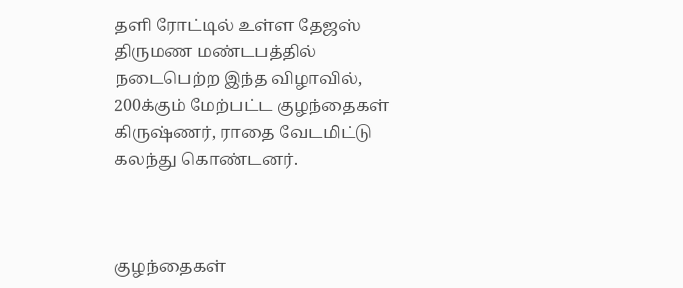தளி ரோட்டில் உள்ள தேஜஸ் திருமண மண்டபத்தில் நடைபெற்ற இந்த விழாவில், 200க்கும் மேற்பட்ட குழந்தைகள் கிருஷ்ணர், ராதை வேடமிட்டு கலந்து கொண்டனர்.



குழந்தைகள்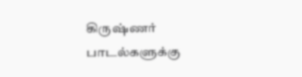கிருஷ்ணர் பாடல்களுக்கு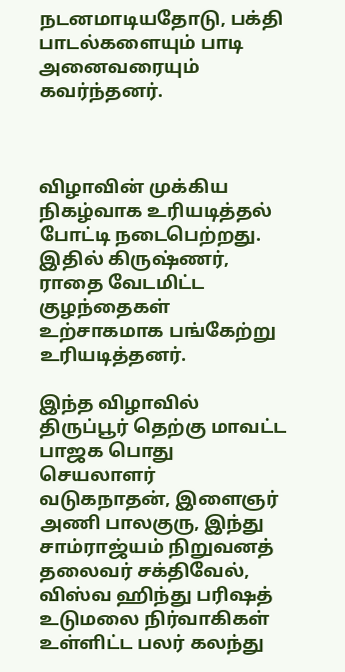நடனமாடியதோடு, பக்தி பாடல்களையும் பாடி அனைவரையும் கவர்ந்தனர்.



விழாவின் முக்கிய நிகழ்வாக உரியடித்தல் போட்டி நடைபெற்றது. இதில் கிருஷ்ணர், ராதை வேடமிட்ட குழந்தைகள் உற்சாகமாக பங்கேற்று உரியடித்தனர்.

இந்த விழாவில் திருப்பூர் தெற்கு மாவட்ட பாஜக பொது செயலாளர் வடுகநாதன், இளைஞர் அணி பாலகுரு, இந்து சாம்ராஜ்யம் நிறுவனத் தலைவர் சக்திவேல், விஸ்வ ஹிந்து பரிஷத் உடுமலை நிர்வாகிகள் உள்ளிட்ட பலர் கலந்து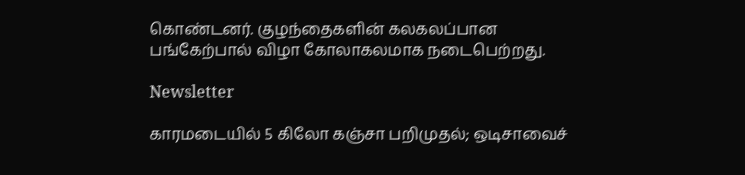கொண்டனர். குழந்தைகளின் கலகலப்பான பங்கேற்பால் விழா கோலாகலமாக நடைபெற்றது.

Newsletter

காரமடையில் 5 கிலோ கஞ்சா பறிமுதல்; ஒடிசாவைச்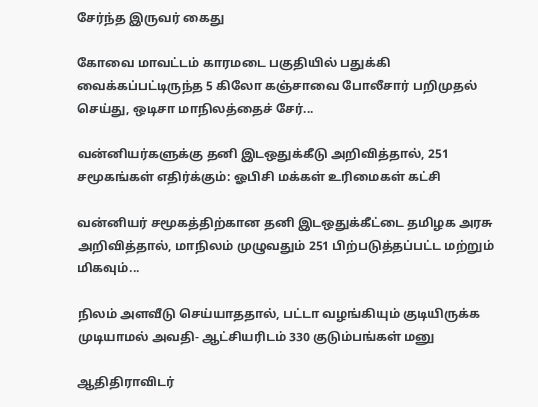சேர்ந்த இருவர் கைது

கோவை மாவட்டம் காரமடை பகுதியில் பதுக்கி வைக்கப்பட்டிருந்த 5 கிலோ கஞ்சாவை போலீசார் பறிமுதல் செய்து, ஒடிசா மாநிலத்தைச் சேர்...

வன்னியர்களுக்கு தனி இடஒதுக்கீடு அறிவித்தால், 251 சமூகங்கள் எதிர்க்கும்: ஓபிசி மக்கள் உரிமைகள் கட்சி

வன்னியர் சமூகத்திற்கான தனி இடஒதுக்கீட்டை தமிழக அரசு அறிவித்தால், மாநிலம் முழுவதும் 251 பிற்படுத்தப்பட்ட மற்றும் மிகவும்...

நிலம் அளவீடு செய்யாததால், பட்டா வழங்கியும் குடியிருக்க முடியாமல் அவதி- ஆட்சியரிடம் 330 குடும்பங்கள் மனு

ஆதிதிராவிடர்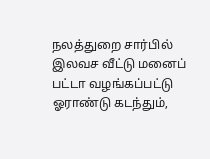நலத்துறை சார்பில் இலவச வீட்டு மனைப் பட்டா வழங்கப்பட்டு ஓராண்டு கடந்தும்,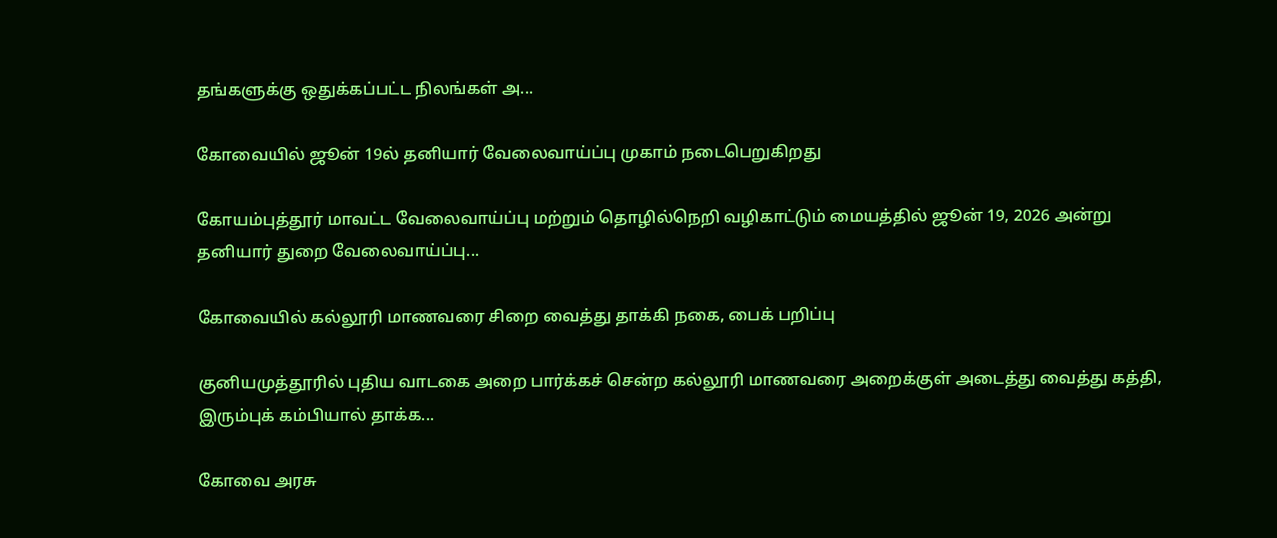தங்களுக்கு ஒதுக்கப்பட்ட நிலங்கள் அ...

கோவையில் ஜூன் 19ல் தனியார் வேலைவாய்ப்பு முகாம் நடைபெறுகிறது

கோயம்புத்தூர் மாவட்ட வேலைவாய்ப்பு மற்றும் தொழில்நெறி வழிகாட்டும் மையத்தில் ஜூன் 19, 2026 அன்று தனியார் துறை வேலைவாய்ப்பு...

கோவையில் கல்லூரி மாணவரை சிறை வைத்து தாக்கி நகை, பைக் பறிப்பு

குனியமுத்தூரில் புதிய வாடகை அறை பார்க்கச் சென்ற கல்லூரி மாணவரை அறைக்குள் அடைத்து வைத்து கத்தி, இரும்புக் கம்பியால் தாக்க...

கோவை அரசு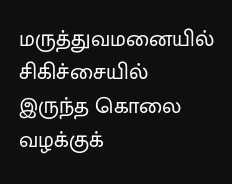மருத்துவமனையில் சிகிச்சையில் இருந்த கொலை வழக்குக்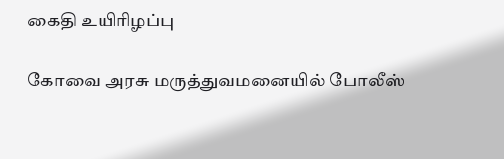கைதி உயிரிழப்பு

கோவை அரசு மருத்துவமனையில் போலீஸ்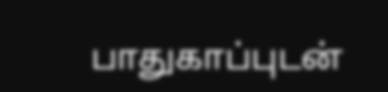பாதுகாப்புடன்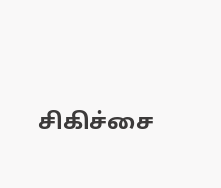சிகிச்சை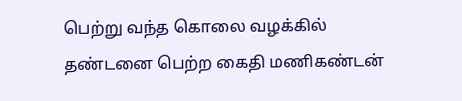பெற்று வந்த கொலை வழக்கில் தண்டனை பெற்ற கைதி மணிகண்டன்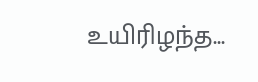உயிரிழந்த...